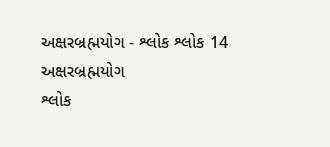અક્ષરબ્રહ્મયોગ - શ્લોક શ્લોક 14
અક્ષરબ્રહ્મયોગ
શ્લોક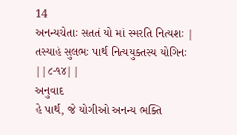14
અનન્યચેતાઃ સતતં યો માં સ્મરતિ નિત્યશઃ |
તસ્યાહં સુલભઃ પાર્થ નિત્યયુક્તસ્ય યોગિનઃ ||૮-૧૪||
અનુવાદ
હે પાર્થ, જે યોગીઓ અનન્ય ભક્તિ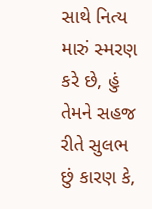સાથે નિત્ય મારું સ્મરણ કરે છે, હું તેમને સહજ રીતે સુલભ છું કારણ કે,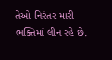તેઓ નિરંતર મારી ભક્તિમાં લીન રહે છે.